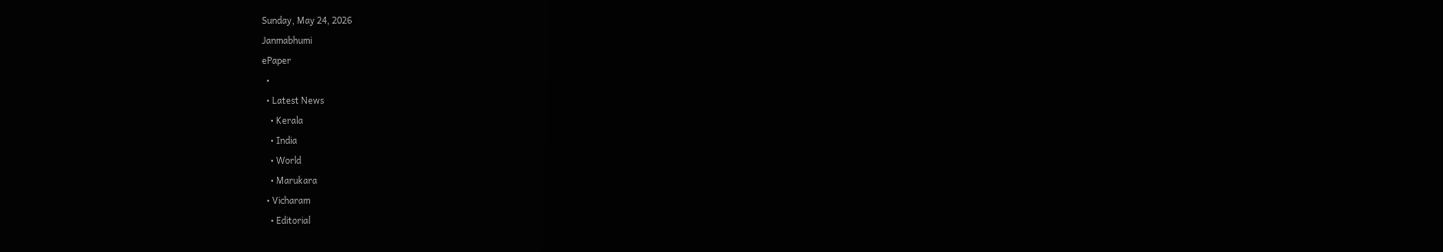Sunday, May 24, 2026
Janmabhumi
ePaper
  •
  • Latest News
    • Kerala
    • India
    • World
    • Marukara
  • Vicharam
    • Editorial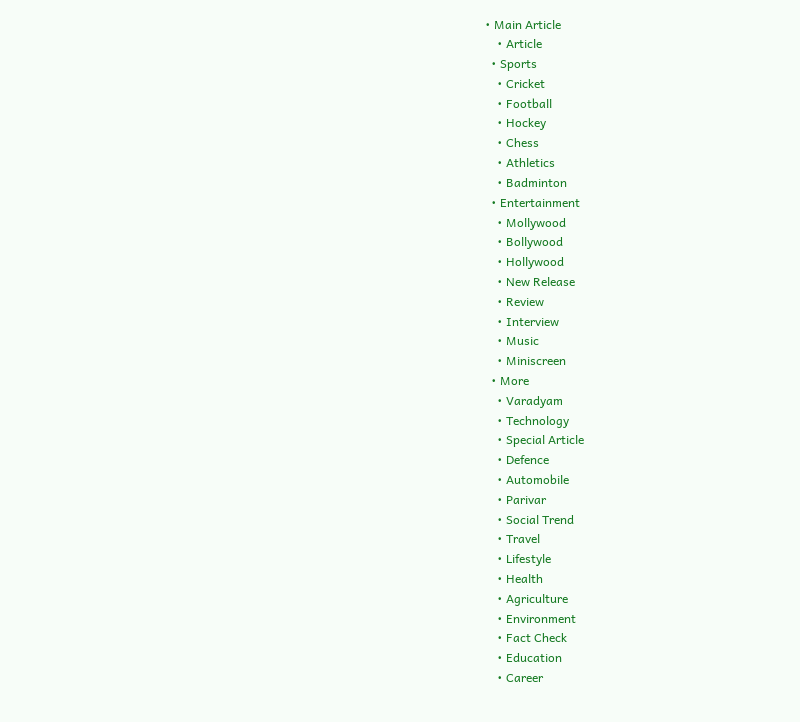• Main Article
    • Article
  • Sports
    • Cricket
    • Football
    • Hockey
    • Chess
    • Athletics
    • Badminton
  • Entertainment
    • Mollywood
    • Bollywood
    • Hollywood
    • New Release
    • Review
    • Interview
    • Music
    • Miniscreen
  • More
    • Varadyam
    • Technology
    • Special Article
    • Defence
    • Automobile
    • Parivar
    • Social Trend
    • Travel
    • Lifestyle
    • Health
    • Agriculture
    • Environment
    • Fact Check
    • Education
    • Career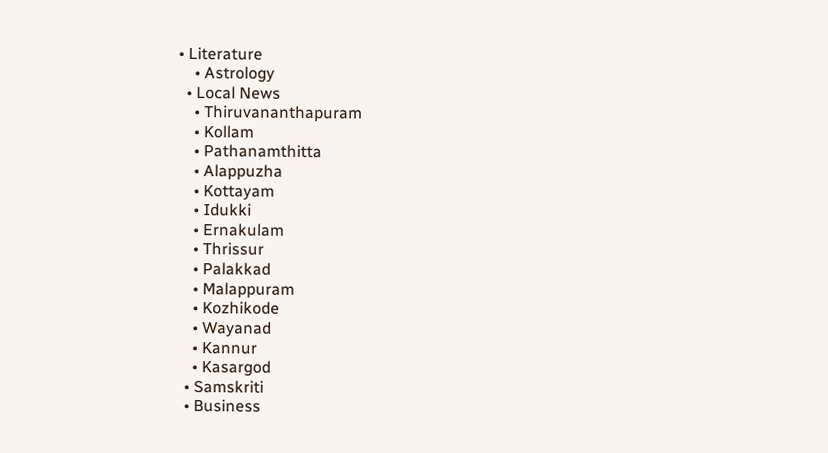• Literature
    • Astrology
  • Local News
    • Thiruvananthapuram
    • Kollam
    • Pathanamthitta
    • Alappuzha
    • Kottayam
    • Idukki
    • Ernakulam
    • Thrissur
    • Palakkad
    • Malappuram
    • Kozhikode
    • Wayanad
    • Kannur
    • Kasargod
  • Samskriti
  • Business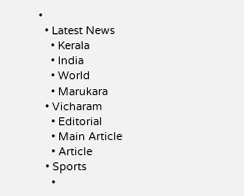•
  • Latest News
    • Kerala
    • India
    • World
    • Marukara
  • Vicharam
    • Editorial
    • Main Article
    • Article
  • Sports
    •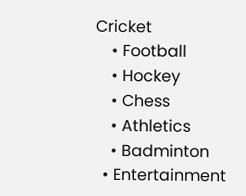Cricket
    • Football
    • Hockey
    • Chess
    • Athletics
    • Badminton
  • Entertainment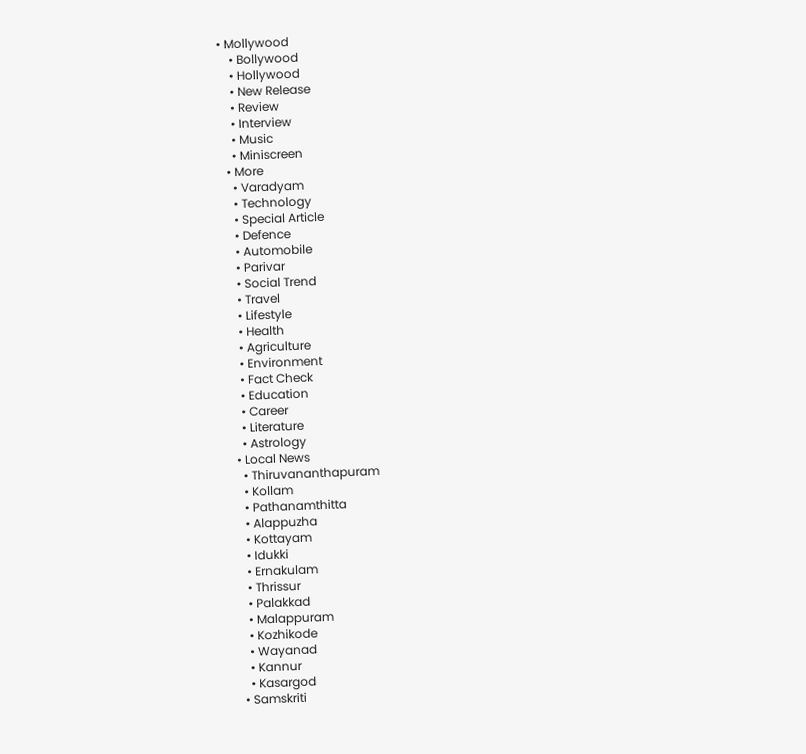• Mollywood
    • Bollywood
    • Hollywood
    • New Release
    • Review
    • Interview
    • Music
    • Miniscreen
  • More
    • Varadyam
    • Technology
    • Special Article
    • Defence
    • Automobile
    • Parivar
    • Social Trend
    • Travel
    • Lifestyle
    • Health
    • Agriculture
    • Environment
    • Fact Check
    • Education
    • Career
    • Literature
    • Astrology
  • Local News
    • Thiruvananthapuram
    • Kollam
    • Pathanamthitta
    • Alappuzha
    • Kottayam
    • Idukki
    • Ernakulam
    • Thrissur
    • Palakkad
    • Malappuram
    • Kozhikode
    • Wayanad
    • Kannur
    • Kasargod
  • Samskriti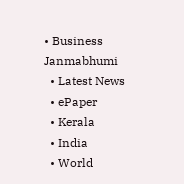• Business
Janmabhumi
  • Latest News
  • ePaper
  • Kerala
  • India
  • World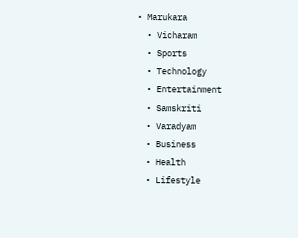• Marukara
  • Vicharam
  • Sports
  • Technology
  • Entertainment
  • Samskriti
  • Varadyam
  • Business
  • Health
  • Lifestyle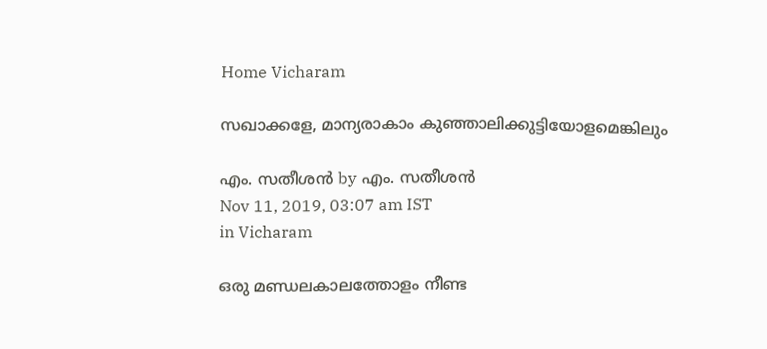Home Vicharam

സഖാക്കളേ, മാന്യരാകാം കുഞ്ഞാലിക്കുട്ടിയോളമെങ്കിലും

എം. സതീശന്‍ by എം. സതീശന്‍
Nov 11, 2019, 03:07 am IST
in Vicharam

ഒരു മണ്ഡലകാലത്തോളം നീണ്ട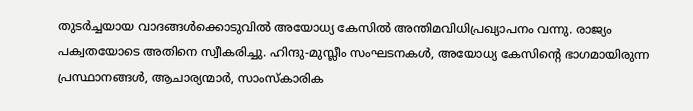തുടര്‍ച്ചയായ വാദങ്ങള്‍ക്കൊടുവില്‍ അയോധ്യ കേസില്‍ അന്തിമവിധിപ്രഖ്യാപനം വന്നു. രാജ്യം പക്വതയോടെ അതിനെ സ്വീകരിച്ചു. ഹിന്ദു-മുസ്ലീം സംഘടനകള്‍, അയോധ്യ കേസിന്റെ ഭാഗമായിരുന്ന പ്രസ്ഥാനങ്ങള്‍, ആചാര്യന്മാര്‍, സാംസ്‌കാരിക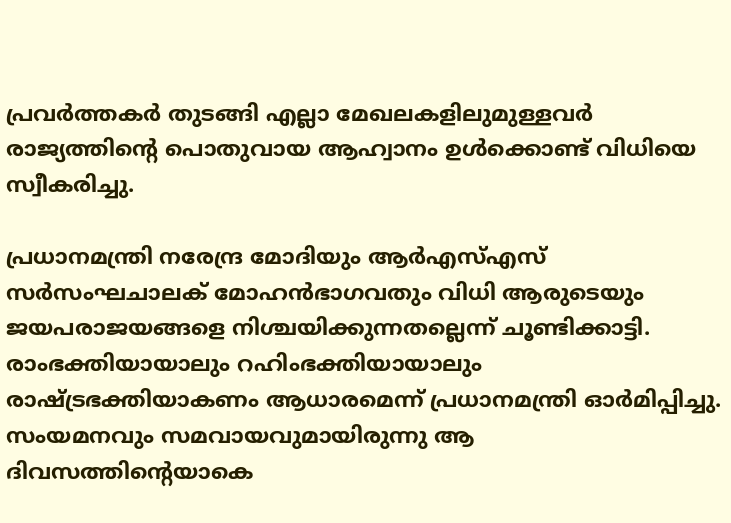പ്രവര്‍ത്തകര്‍ തുടങ്ങി എല്ലാ മേഖലകളിലുമുള്ളവര്‍ രാജ്യത്തിന്റെ പൊതുവായ ആഹ്വാനം ഉള്‍ക്കൊണ്ട് വിധിയെ സ്വീകരിച്ചു.

പ്രധാനമന്ത്രി നരേന്ദ്ര മോദിയും ആര്‍എസ്എസ് സര്‍സംഘചാലക് മോഹന്‍ഭാഗവതും വിധി ആരുടെയും ജയപരാജയങ്ങളെ നിശ്ചയിക്കുന്നതല്ലെന്ന് ചൂണ്ടിക്കാട്ടി. രാംഭക്തിയായാലും റഹിംഭക്തിയായാലും രാഷ്‌ട്രഭക്തിയാകണം ആധാരമെന്ന് പ്രധാനമന്ത്രി ഓര്‍മിപ്പിച്ചു. സംയമനവും സമവായവുമായിരുന്നു ആ ദിവസത്തിന്റെയാകെ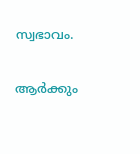സ്വഭാവം.

ആര്‍ക്കും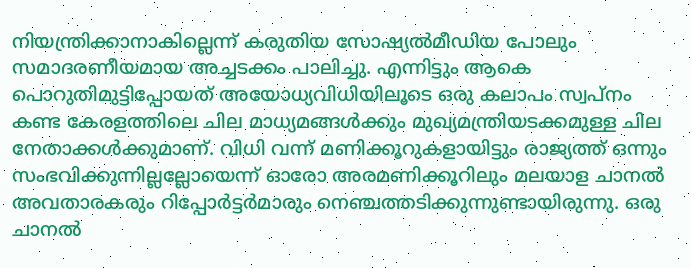നിയന്ത്രിക്കാനാകില്ലെന്ന് കരുതിയ സോഷ്യല്‍മീഡിയ പോലും സമാദരണീയമായ അച്ചടക്കം പാലിച്ചു. എന്നിട്ടും ആകെ പൊറുതിമുട്ടിപ്പോയത് അയോധ്യവിധിയിലൂടെ ഒരു കലാപം സ്വപ്‌നം കണ്ട കേരളത്തിലെ ചില മാധ്യമങ്ങള്‍ക്കും മുഖ്യമന്ത്രിയടക്കമുള്ള ചില നേതാക്കള്‍ക്കുമാണ്. വിധി വന്ന് മണിക്കൂറുകളായിട്ടും രാജ്യത്ത് ഒന്നും സംഭവിക്കുന്നില്ലല്ലോയെന്ന് ഓരോ അരമണിക്കൂറിലും മലയാള ചാനല്‍ അവതാരകരും റിപ്പോര്‍ട്ടര്‍മാരും നെഞ്ചത്തടിക്കുന്നുണ്ടായിരുന്നു. ഒരു ചാനല്‍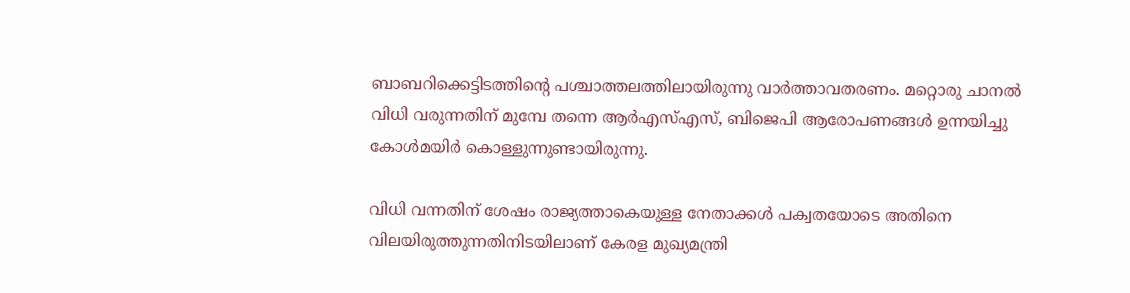ബാബറിക്കെട്ടിടത്തിന്റെ പശ്ചാത്തലത്തിലായിരുന്നു വാര്‍ത്താവതരണം. മറ്റൊരു ചാനല്‍ വിധി വരുന്നതിന് മുമ്പേ തന്നെ ആര്‍എസ്എസ്, ബിജെപി ആരോപണങ്ങള്‍ ഉന്നയിച്ചു കോള്‍മയിര്‍ കൊള്ളുന്നുണ്ടായിരുന്നു.

വിധി വന്നതിന് ശേഷം രാജ്യത്താകെയുള്ള നേതാക്കള്‍ പക്വതയോടെ അതിനെ വിലയിരുത്തുന്നതിനിടയിലാണ് കേരള മുഖ്യമന്ത്രി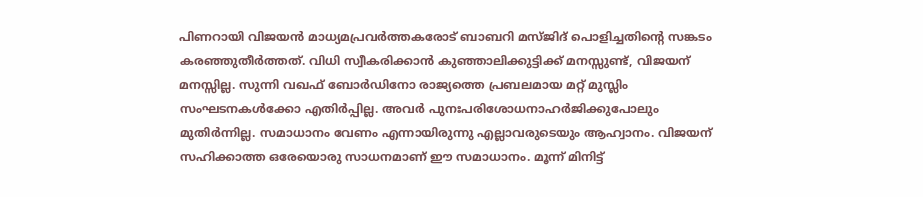പിണറായി വിജയന്‍ മാധ്യമപ്രവര്‍ത്തകരോട് ബാബറി മസ്ജിദ് പൊളിച്ചതിന്റെ സങ്കടം കരഞ്ഞുതീര്‍ത്തത്. വിധി സ്വീകരിക്കാന്‍ കുഞ്ഞാലിക്കുട്ടിക്ക് മനസ്സുണ്ട്, വിജയന് മനസ്സില്ല. സുന്നി വഖഫ് ബോര്‍ഡിനോ രാജ്യത്തെ പ്രബലമായ മറ്റ് മുസ്ലിം സംഘടനകള്‍ക്കോ എതിര്‍പ്പില്ല. അവര്‍ പുനഃപരിശോധനാഹര്‍ജിക്കുപോലും മുതിര്‍ന്നില്ല. സമാധാനം വേണം എന്നായിരുന്നു എല്ലാവരുടെയും ആഹ്വാനം. വിജയന് സഹിക്കാത്ത ഒരേയൊരു സാധനമാണ് ഈ സമാധാനം. മൂന്ന് മിനിട്ട്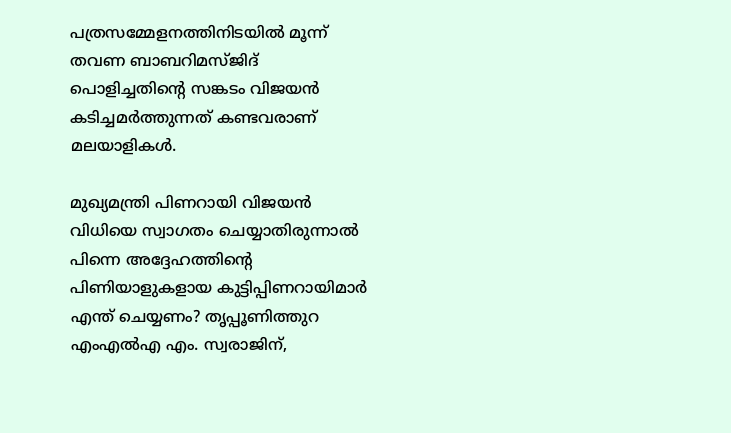പത്രസമ്മേളനത്തിനിടയില്‍ മൂന്ന് തവണ ബാബറിമസ്ജിദ് പൊളിച്ചതിന്റെ സങ്കടം വിജയന്‍ കടിച്ചമര്‍ത്തുന്നത് കണ്ടവരാണ് മലയാളികള്‍.

മുഖ്യമന്ത്രി പിണറായി വിജയന്‍ വിധിയെ സ്വാഗതം ചെയ്യാതിരുന്നാല്‍ പിന്നെ അദ്ദേഹത്തിന്റെ പിണിയാളുകളായ കുട്ടിപ്പിണറായിമാര്‍ എന്ത് ചെയ്യണം? തൃപ്പൂണിത്തുറ എംഎല്‍എ എം. സ്വരാജിന്,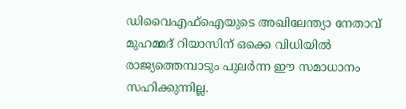ഡിവൈഎഫ്‌ഐയുടെ അഖിലേന്ത്യാ നേതാവ് മുഹമ്മദ് റിയാസിന് ഒക്കെ വിധിയില്‍ രാജ്യത്തെമ്പാടും പുലര്‍ന്ന ഈ സമാധാനം സഹിക്കുന്നില്ല.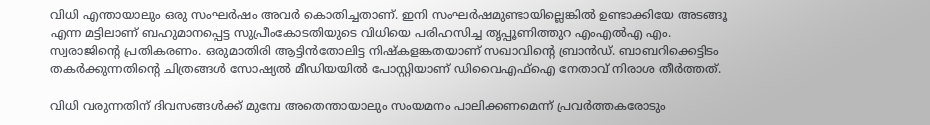വിധി എന്തായാലും ഒരു സംഘര്‍ഷം അവര്‍ കൊതിച്ചതാണ്. ഇനി സംഘര്‍ഷമുണ്ടായില്ലെങ്കില്‍ ഉണ്ടാക്കിയേ അടങ്ങൂ എന്ന മട്ടിലാണ് ബഹുമാനപ്പെട്ട സുപ്രീംകോടതിയുടെ വിധിയെ പരിഹസിച്ച തൃപ്പൂണിത്തുറ എംഎല്‍എ എം. സ്വരാജിന്റെ പ്രതികരണം. ഒരുമാതിരി ആട്ടിന്‍തോലിട്ട നിഷ്‌കളങ്കതയാണ് സഖാവിന്റെ ബ്രാന്‍ഡ്. ബാബറിക്കെട്ടിടം തകര്‍ക്കുന്നതിന്റെ ചിത്രങ്ങള്‍ സോഷ്യല്‍ മീഡിയയില്‍ പോസ്റ്റിയാണ് ഡിവൈഎഫ്‌ഐ നേതാവ് നിരാശ തീര്‍ത്തത്.

വിധി വരുന്നതിന് ദിവസങ്ങള്‍ക്ക് മുമ്പേ അതെന്തായാലും സംയമനം പാലിക്കണമെന്ന് പ്രവര്‍ത്തകരോടും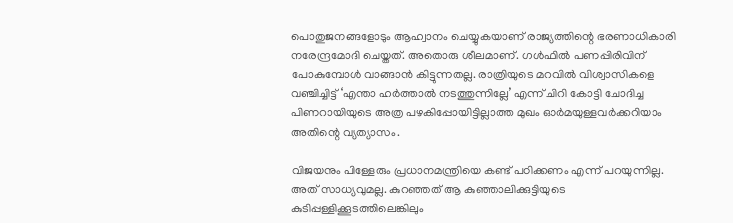പൊതുജനങ്ങളോടും ആഹ്വാനം ചെയ്യുകയാണ് രാജ്യത്തിന്റെ ഭരണാധികാരി നരേന്ദ്രമോദി ചെയ്തത്. അതൊരു ശീലമാണ്. ഗള്‍ഫില്‍ പണപ്പിരിവിന് പോകുമ്പോള്‍ വാങ്ങാന്‍ കിട്ടുന്നതല്ല. രാത്രിയുടെ മറവില്‍ വിശ്വാസികളെ വഞ്ചിച്ചിട്ട് ‘എന്താ ഹര്‍ത്താല്‍ നടത്തുന്നില്ലേ’ എന്ന് ചിറി കോട്ടി ചോദിച്ച പിണറായിയുടെ അത്ര പഴകിപ്പോയിട്ടില്ലാത്ത മുഖം ഓര്‍മയുള്ളവര്‍ക്കറിയാം അതിന്റെ വ്യത്യാസം.

വിജയനും പിള്ളേരും പ്രധാനമന്ത്രിയെ കണ്ട് പഠിക്കണം എന്ന് പറയുന്നില്ല. അത് സാധ്യവുമല്ല. കുറഞ്ഞത് ആ കുഞ്ഞാലിക്കുട്ടിയുടെ കുടിപ്പള്ളിക്കൂടത്തിലെങ്കിലും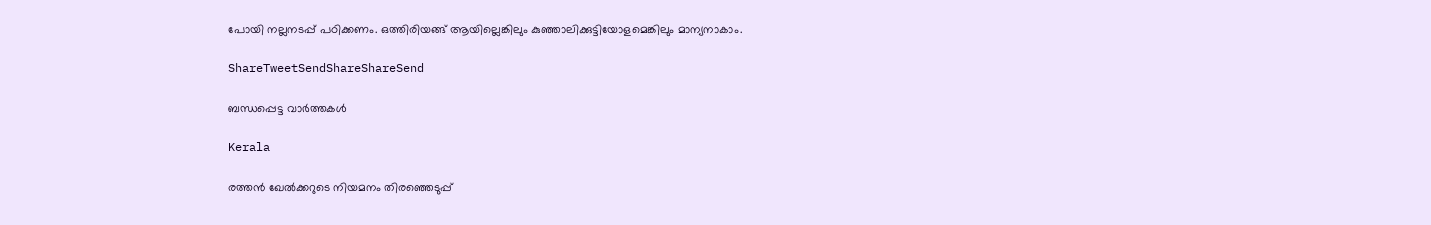പോയി നല്ലനടപ്പ് പഠിക്കണം. ഒത്തിരിയങ്ങ് ആയില്ലെങ്കിലും കുഞ്ഞാലിക്കുട്ടിയോളമെങ്കിലും മാന്യനാകാം.

ShareTweetSendShareShareSend

ബന്ധപ്പെട്ട വാര്‍ത്തകള്‍

Kerala

രത്തന്‍ ഖേല്‍ക്കറുടെ നിയമനം തിരഞ്ഞെടുപ്പ്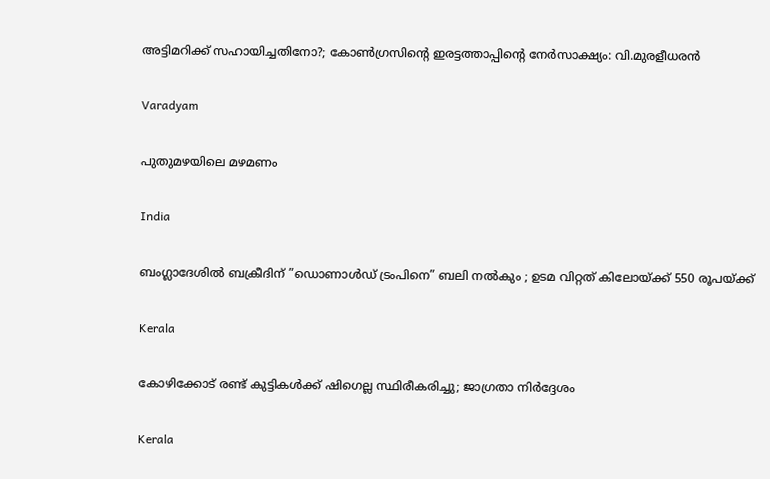അട്ടിമറിക്ക് സഹായിച്ചതിനോ?; കോണ്‍ഗ്രസിന്റെ ഇരട്ടത്താപ്പിന്റെ നേര്‍സാക്ഷ്യം: വി.മുരളീധരന്‍

Varadyam

പുതുമഴയിലെ മഴമണം

India

ബംഗ്ലാദേശിൽ ബക്രീദിന് ”ഡൊണാൾഡ് ട്രംപിനെ” ബലി നൽകും ; ഉടമ വിറ്റത് കിലോയ്‌ക്ക് 550 രൂപയ്‌ക്ക്

Kerala

കോഴിക്കോട് രണ്ട് കുട്ടികള്‍ക്ക് ഷിഗെല്ല സ്ഥിരീകരിച്ചു; ജാഗ്രതാ നിര്‍ദ്ദേശം

Kerala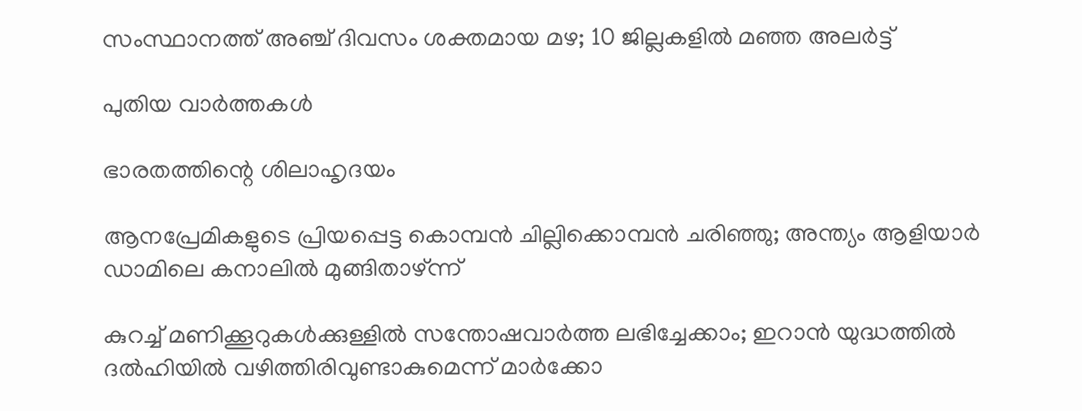സംസ്ഥാനത്ത് അഞ്ച് ദിവസം ശക്തമായ മഴ; 10 ജില്ലകളിൽ മഞ്ഞ അലർട്ട്

പുതിയ വാര്‍ത്തകള്‍

ഭാരതത്തിന്റെ ശിലാഹൃദയം

ആനപ്രേമികളുടെ പ്രിയപ്പെട്ട കൊമ്പൻ ചില്ലിക്കൊമ്പൻ ചരിഞ്ഞു; അന്ത്യം ആളിയാർ ഡാമിലെ കനാലിൽ മുങ്ങിതാഴ്ന്ന്

കുറച്ച് മണിക്കൂറുകൾക്കുള്ളിൽ സന്തോഷവാർത്ത ലഭിച്ചേക്കാം; ഇറാൻ യുദ്ധത്തിൽ ദൽഹിയിൽ വഴിത്തിരിവുണ്ടാകുമെന്ന് മാർക്കോ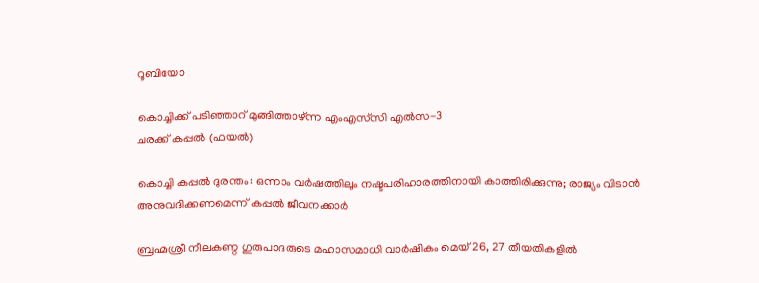റൂബിയോ

കൊച്ചിക്ക് പടിഞ്ഞാറ് മുങ്ങിത്താഴ്ന്ന എംഎസ്‌സി എല്‍സ-3
ചരക്ക് കപ്പല്‍ (ഫയല്‍)

കൊച്ചി കപ്പല്‍ ദുരന്തം: ഒന്നാം വര്‍ഷത്തിലും നഷ്ടപരിഹാരത്തിനായി കാത്തിരിക്കുന്നു; രാജ്യം വിടാന്‍ അനുവദിക്കണമെന്ന് കപ്പല്‍ ജീവനക്കാര്‍

ബ്രഹ്മശ്രീ നീലകണ്ഠ ഗുരുപാദരുടെ മഹാസമാധി വാര്‍ഷികം മെയ് 26, 27 തീയതികളില്‍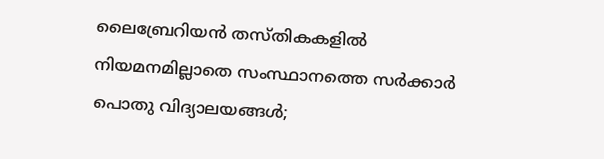ലൈബ്രേറിയന്‍ തസ്തികകളില്‍ നിയമനമില്ലാതെ സംസ്ഥാനത്തെ സര്‍ക്കാര്‍ പൊതു വിദ്യാലയങ്ങള്‍;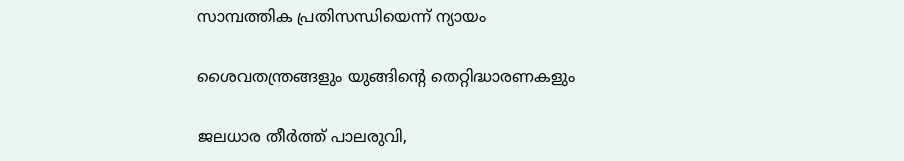സാമ്പത്തിക പ്രതിസന്ധിയെന്ന് ന്യായം

ശൈവതന്ത്രങ്ങളും യുങ്ങിന്റെ തെറ്റിദ്ധാരണകളും

ജലധാര തീര്‍ത്ത് പാലരുവി,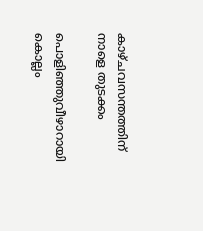കാഴ്ചവസന്തത്തിന് നാളെ തുടക്കം

പൊളിഞ്ഞുവീഴാറായി കൊല്ലം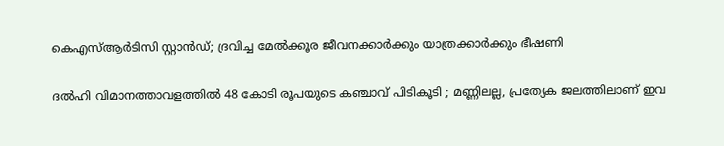കെഎസ്ആര്‍ടിസി സ്റ്റാന്‍ഡ്; ദ്രവിച്ച മേൽക്കൂര ജീവനക്കാർക്കും യാത്രക്കാർക്കും ഭീഷണി

ദൽഹി വിമാനത്താവളത്തിൽ 48 കോടി രൂപയുടെ കഞ്ചാവ് പിടികൂടി ; മണ്ണിലല്ല, പ്രത്യേക ജലത്തിലാണ് ഇവ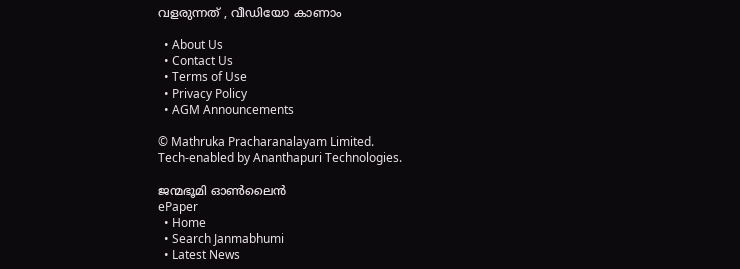വളരുന്നത് , വീഡിയോ കാണാം

  • About Us
  • Contact Us
  • Terms of Use
  • Privacy Policy
  • AGM Announcements

© Mathruka Pracharanalayam Limited.
Tech-enabled by Ananthapuri Technologies.

ജന്മഭൂമി ഓണ്‍ലൈന്‍
ePaper
  • Home
  • Search Janmabhumi
  • Latest News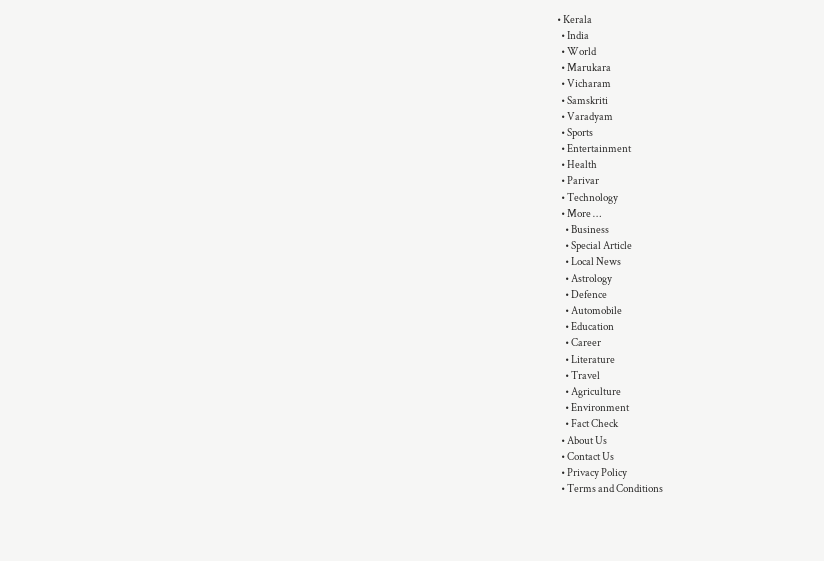• Kerala
  • India
  • World
  • Marukara
  • Vicharam
  • Samskriti
  • Varadyam
  • Sports
  • Entertainment
  • Health
  • Parivar
  • Technology
  • More …
    • Business
    • Special Article
    • Local News
    • Astrology
    • Defence
    • Automobile
    • Education
    • Career
    • Literature
    • Travel
    • Agriculture
    • Environment
    • Fact Check
  • About Us
  • Contact Us
  • Privacy Policy
  • Terms and Conditions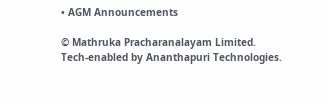• AGM Announcements

© Mathruka Pracharanalayam Limited.
Tech-enabled by Ananthapuri Technologies.